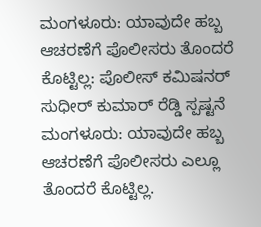ಮಂಗಳೂರು: ಯಾವುದೇ ಹಬ್ಬ ಆಚರಣೆಗೆ ಪೊಲೀಸರು ತೊಂದರೆ ಕೊಟ್ಟಿಲ್ಲ: ಪೊಲೀಸ್ ಕಮಿಷನರ್ ಸುಧೀರ್ ಕುಮಾರ್ ರೆಡ್ಡಿ ಸ್ಪಷ್ಟನೆ
ಮಂಗಳೂರು: ಯಾವುದೇ ಹಬ್ಬ ಆಚರಣೆಗೆ ಪೊಲೀಸರು ಎಲ್ಲೂ ತೊಂದರೆ ಕೊಟ್ಟಿಲ್ಲ.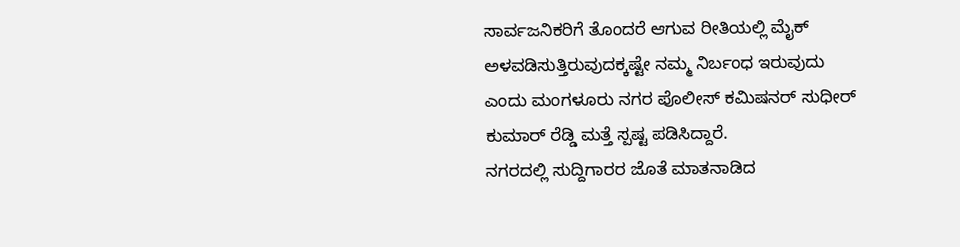ಸಾರ್ವಜನಿಕರಿಗೆ ತೊಂದರೆ ಆಗುವ ರೀತಿಯಲ್ಲಿ ಮೈಕ್ ಅಳವಡಿಸುತ್ತಿರುವುದಕ್ಕಷ್ಟೇ ನಮ್ಮ ನಿರ್ಬಂಧ ಇರುವುದು ಎಂದು ಮಂಗಳೂರು ನಗರ ಪೊಲೀಸ್ ಕಮಿಷನರ್ ಸುಧೀರ್ ಕುಮಾರ್ ರೆಡ್ಡಿ ಮತ್ತೆ ಸ್ಪಷ್ಟ ಪಡಿಸಿದ್ದಾರೆ.
ನಗರದಲ್ಲಿ ಸುದ್ದಿಗಾರರ ಜೊತೆ ಮಾತನಾಡಿದ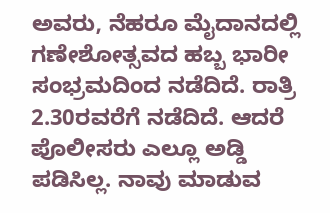ಅವರು, ನೆಹರೂ ಮೈದಾನದಲ್ಲಿ ಗಣೇಶೋತ್ಸವದ ಹಬ್ಬ ಭಾರೀ ಸಂಭ್ರಮದಿಂದ ನಡೆದಿದೆ. ರಾತ್ರಿ 2.30ರವರೆಗೆ ನಡೆದಿದೆ. ಆದರೆ ಪೊಲೀಸರು ಎಲ್ಲೂ ಅಡ್ಡಿ ಪಡಿಸಿಲ್ಲ. ನಾವು ಮಾಡುವ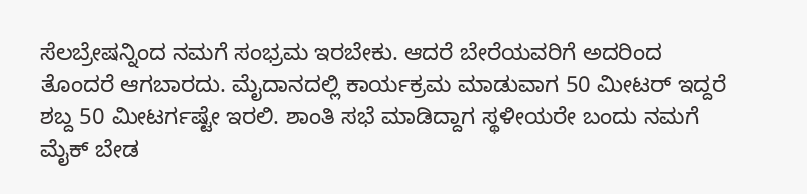ಸೆಲಬ್ರೇಷನ್ನಿಂದ ನಮಗೆ ಸಂಭ್ರಮ ಇರಬೇಕು. ಆದರೆ ಬೇರೆಯವರಿಗೆ ಅದರಿಂದ ತೊಂದರೆ ಆಗಬಾರದು. ಮೈದಾನದಲ್ಲಿ ಕಾರ್ಯಕ್ರಮ ಮಾಡುವಾಗ 50 ಮೀಟರ್ ಇದ್ದರೆ ಶಬ್ದ 50 ಮೀಟರ್ಗಷ್ಟೇ ಇರಲಿ. ಶಾಂತಿ ಸಭೆ ಮಾಡಿದ್ದಾಗ ಸ್ಥಳೀಯರೇ ಬಂದು ನಮಗೆ ಮೈಕ್ ಬೇಡ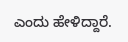ಎಂದು ಹೇಳಿದ್ದಾರೆ.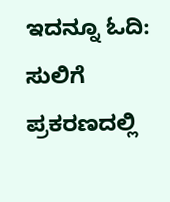ಇದನ್ನೂ ಓದಿ: ಸುಲಿಗೆ ಪ್ರಕರಣದಲ್ಲಿ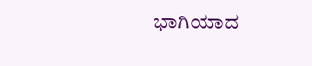ಭಾಗಿಯಾದ